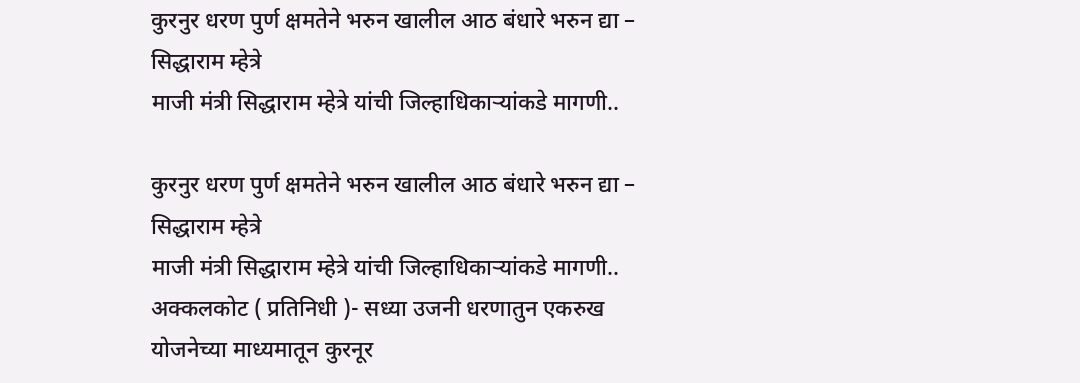कुरनुर धरण पुर्ण क्षमतेने भरुन खालील आठ बंधारे भरुन द्या – सिद्धाराम म्हेत्रे
माजी मंत्री सिद्धाराम म्हेत्रे यांची जिल्हाधिकाऱ्यांकडे मागणी..

कुरनुर धरण पुर्ण क्षमतेने भरुन खालील आठ बंधारे भरुन द्या – सिद्धाराम म्हेत्रे
माजी मंत्री सिद्धाराम म्हेत्रे यांची जिल्हाधिकाऱ्यांकडे मागणी..
अक्कलकोट ( प्रतिनिधी )- सध्या उजनी धरणातुन एकरुख योजनेच्या माध्यमातून कुरनूर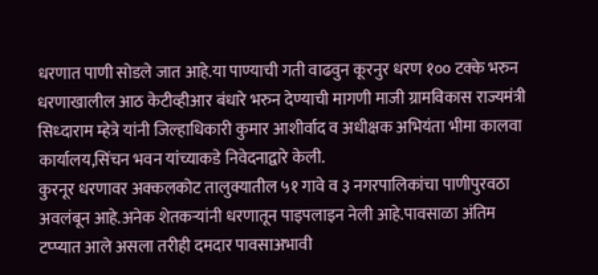धरणात पाणी सोडले जात आहे.या पाण्याची गती वाढवुन कूरनुर धरण १०० टक्के भरुन धरणाखालील आठ केटीव्हीआर बंधारे भरुन देण्याची मागणी माजी ग्रामविकास राज्यमंत्री सिध्दाराम म्हेत्रे यांनी जिल्हाधिकारी कुमार आशीर्वाद व अधीक्षक अभियंता भीमा कालवा कार्यालय,सिंचन भवन यांच्याकडे निवेदनाद्वारे केली.
कुरनूर धरणावर अक्कलकोट तालुक्यातील ५१ गावे व ३ नगरपालिकांचा पाणीपुरवठा अवलंबून आहे.अनेक शेतकऱ्यांनी धरणातून पाइपलाइन नेली आहे.पावसाळा अंतिम टप्प्यात आले असला तरीही दमदार पावसाअभावी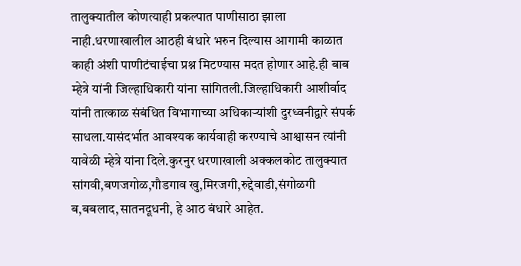तालुक्यातील कोणत्याही प्रकल्पात पाणीसाठा झाला नाही.धरणाखालील आठही बंधारे भरुन दिल्यास आगामी काळात काही अंशी पाणीटंचाईचा प्रश्न मिटण्यास मदत होणार आहे.ही बाब म्हेत्रे यांनी जिल्हाधिकारी यांना सांगितली.जिल्हाधिकारी आशीर्वाद यांनी तात्काळ संबंधित विभागाच्या अधिकाऱ्यांशी दुरध्वनीद्वारे संपर्क साधला.यासंदर्भात आवश्यक कार्यवाही करण्याचे आश्वासन त्यांनी यावेळी म्हेत्रे यांना दिले.कुरनुर धरणाखाली अक्कलकोट तालुक्यात सांगवी,बणजगोळ,गौडगाव खु,मिरजगी,रुद्देवाडी,संगोळगी ब,बबलाद,सातनदूधनी, हे आठ बंधारे आहेत.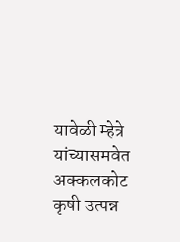यावेळी म्हेत्रे यांच्यासमवेत अक्कलकोट कृषी उत्पन्न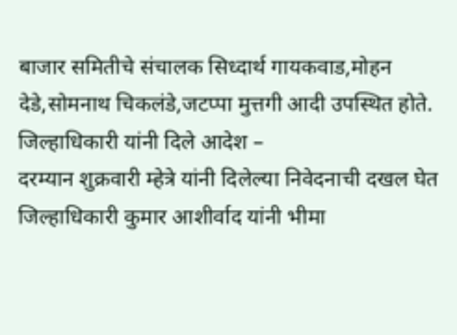बाजार समितीचे संचालक सिध्दार्थ गायकवाड,मोहन देडे,सोमनाथ चिकलंडे,जटप्पा मुत्तगी आदी उपस्थित होते.
जिल्हाधिकारी यांनी दिले आदेश –
दरम्यान शुक्रवारी म्हेत्रे यांनी दिलेल्या निवेदनाची दखल घेत जिल्हाधिकारी कुमार आशीर्वाद यांनी भीमा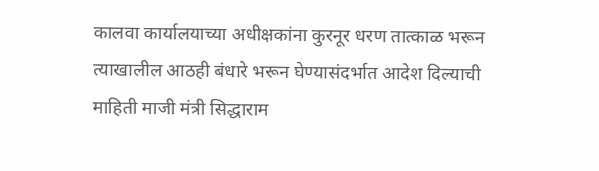कालवा कार्यालयाच्या अधीक्षकांना कुरनूर धरण तात्काळ भरून त्याखालील आठही बंधारे भरून घेण्यासंदर्भात आदेश दिल्याची माहिती माजी मंत्री सिद्धाराम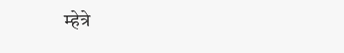म्हेत्रे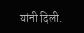यांनी दिली.